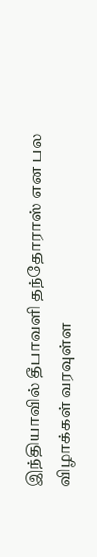இந்தியாவில் தீபாவளி தந்தோராஸ் என பல விழாக்கள் வரவுள்ள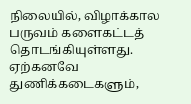நிலையில், விழாக்கால பருவம் களைகட்டத் தொடங்கியுள்ளது. ஏற்கனவே துணிக்கடைகளும்,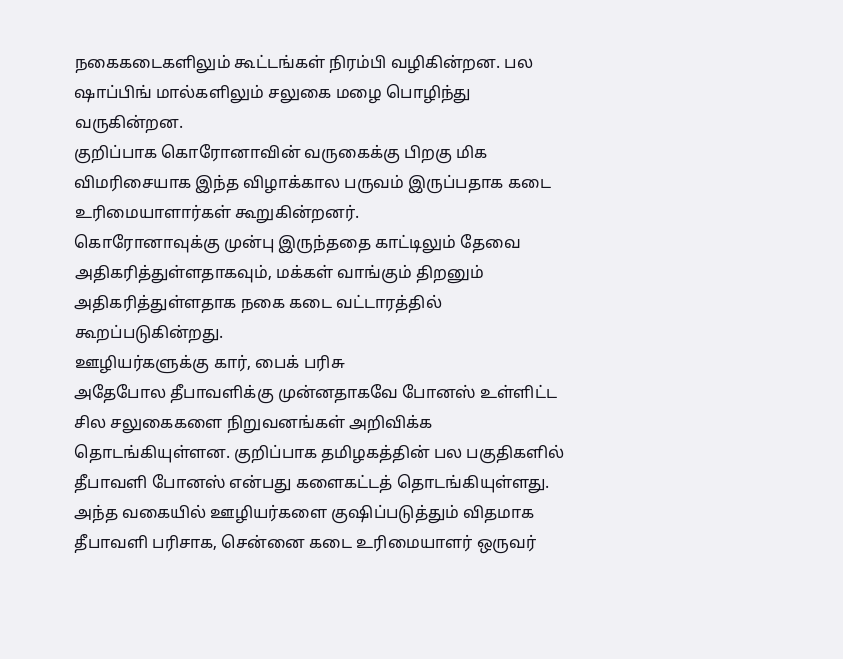நகைகடைகளிலும் கூட்டங்கள் நிரம்பி வழிகின்றன. பல ஷாப்பிங் மால்களிலும் சலுகை மழை பொழிந்து வருகின்றன.
குறிப்பாக கொரோனாவின் வருகைக்கு பிறகு மிக விமரிசையாக இந்த விழாக்கால பருவம் இருப்பதாக கடை உரிமையாளார்கள் கூறுகின்றனர்.
கொரோனாவுக்கு முன்பு இருந்ததை காட்டிலும் தேவை அதிகரித்துள்ளதாகவும், மக்கள் வாங்கும் திறனும் அதிகரித்துள்ளதாக நகை கடை வட்டாரத்தில் கூறப்படுகின்றது.
ஊழியர்களுக்கு கார், பைக் பரிசு
அதேபோல தீபாவளிக்கு முன்னதாகவே போனஸ் உள்ளிட்ட சில சலுகைகளை நிறுவனங்கள் அறிவிக்க தொடங்கியுள்ளன. குறிப்பாக தமிழகத்தின் பல பகுதிகளில் தீபாவளி போனஸ் என்பது களைகட்டத் தொடங்கியுள்ளது.
அந்த வகையில் ஊழியர்களை குஷிப்படுத்தும் விதமாக தீபாவளி பரிசாக, சென்னை கடை உரிமையாளர் ஒருவர்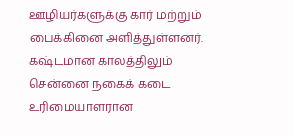ஊழியர்களுக்கு கார் மற்றும் பைக்கினை அளித்துள்ளனர்.
கஷ்டமான காலத்திலும்
சென்னை நகைக் கடை உரிமையாளரான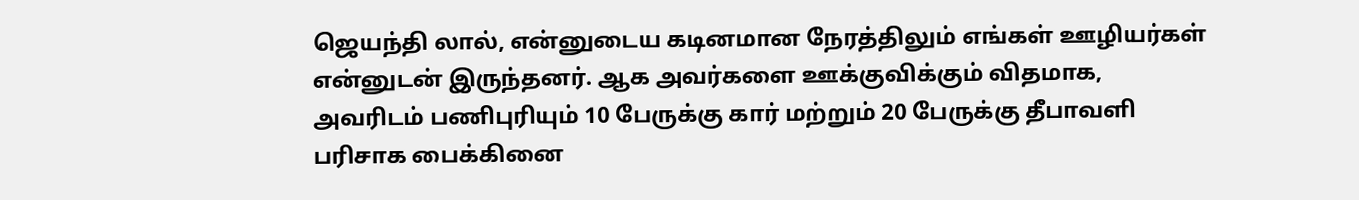ஜெயந்தி லால், என்னுடைய கடினமான நேரத்திலும் எங்கள் ஊழியர்கள் என்னுடன் இருந்தனர். ஆக அவர்களை ஊக்குவிக்கும் விதமாக, அவரிடம் பணிபுரியும் 10 பேருக்கு கார் மற்றும் 20 பேருக்கு தீபாவளி பரிசாக பைக்கினை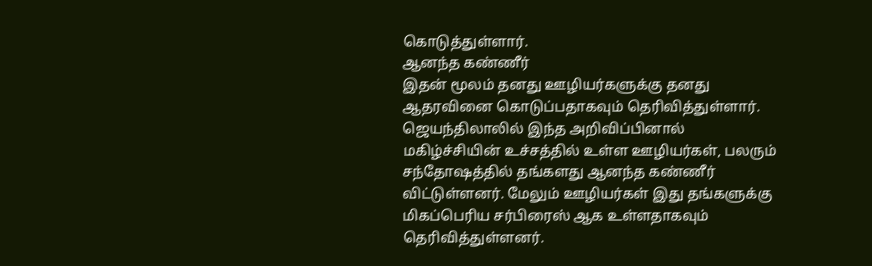கொடுத்துள்ளார்.
ஆனந்த கண்ணீர்
இதன் மூலம் தனது ஊழியர்களுக்கு தனது ஆதரவினை கொடுப்பதாகவும் தெரிவித்துள்ளார்.
ஜெயந்திலாலில் இந்த அறிவிப்பினால் மகிழ்ச்சியின் உச்சத்தில் உள்ள ஊழியர்கள், பலரும் சந்தோஷத்தில் தங்களது ஆனந்த கண்ணீர் விட்டுள்ளனர். மேலும் ஊழியர்கள் இது தங்களுக்கு மிகப்பெரிய சர்பிரைஸ் ஆக உள்ளதாகவும் தெரிவித்துள்ளனர்.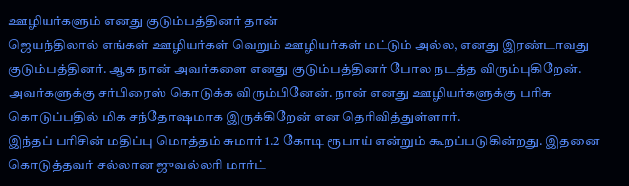ஊழியர்களும் எனது குடும்பத்தினர் தான்
ஜெயந்திலால் எங்கள் ஊழியர்கள் வெறும் ஊழியர்கள் மட்டும் அல்ல, எனது இரண்டாவது குடும்பத்தினர். ஆக நான் அவர்களை எனது குடும்பத்தினர் போல நடத்த விரும்புகிறேன். அவர்களுக்கு சர்பிரைஸ் கொடுக்க விரும்பினேன். நான் எனது ஊழியர்களுக்கு பரிசு கொடுப்பதில் மிக சந்தோஷமாக இருக்கிறேன் என தெரிவித்துள்ளார்.
இந்தப் பரிசின் மதிப்பு மொத்தம் சுமார் 1.2 கோடி ரூபாய் என்றும் கூறப்படுகின்றது. இதனை கொடுத்தவர் சல்லான ஜுவல்லரி மார்ட்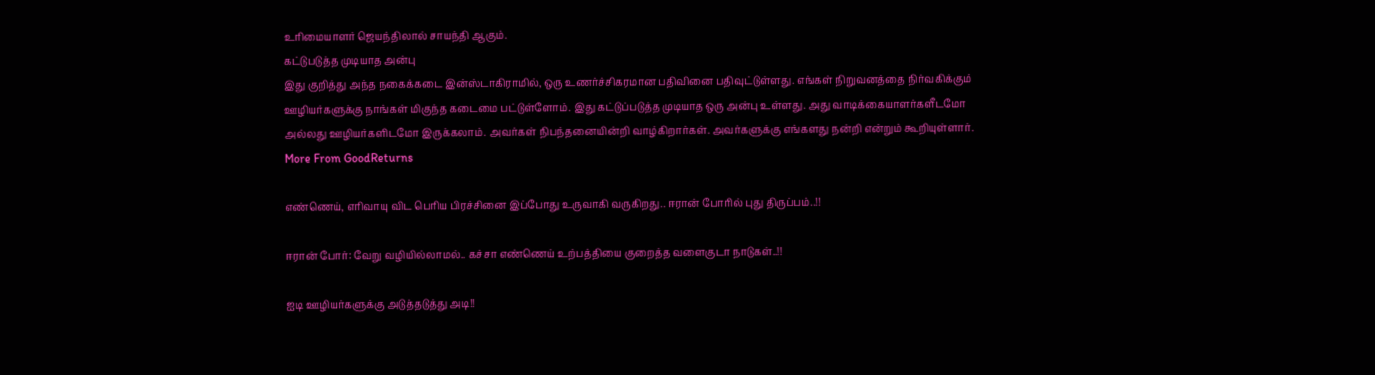உரிமையாளர் ஜெயந்திலால் சாயந்தி ஆகும்.
கட்டுபடுத்த முடியாத அன்பு
இது குறித்து அந்த நகைக்கடை இன்ஸ்டாகிராமில், ஒரு உணர்ச்சிகரமான பதிவினை பதிவுட்டுள்ளது. எங்கள் நிறுவனத்தை நிர்வகிக்கும் ஊழியர்களுக்கு நாங்கள் மிகுந்த கடைமை பட்டுள்ளோம். இது கட்டுப்படுத்த முடியாத ஒரு அன்பு உள்ளது. அது வாடிக்கையாளர்களீடமோ அல்லது ஊழியர்களிடமோ இருக்கலாம். அவர்கள் நிபந்தனையின்றி வாழ்கிறார்கள். அவர்களுக்கு எங்களது நன்றி என்றும் கூறியுள்ளார்.
More From GoodReturns

எண்ணெய், எரிவாயு விட பெரிய பிரச்சினை இப்போது உருவாகி வருகிறது.. ஈரான் போரில் புது திருப்பம்..!!

ஈரான் போர்: வேறு வழியில்லாமல்.. கச்சா எண்ணெய் உற்பத்தியை குறைத்த வளைகுடா நாடுகள்..!!

ஐடி ஊழியர்களுக்கு அடுத்தடுத்து அடி!!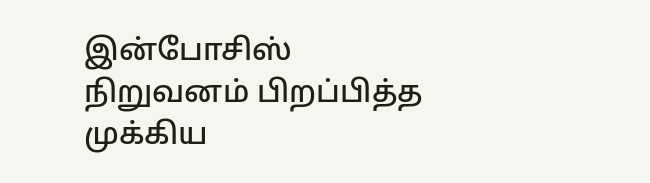இன்போசிஸ் நிறுவனம் பிறப்பித்த முக்கிய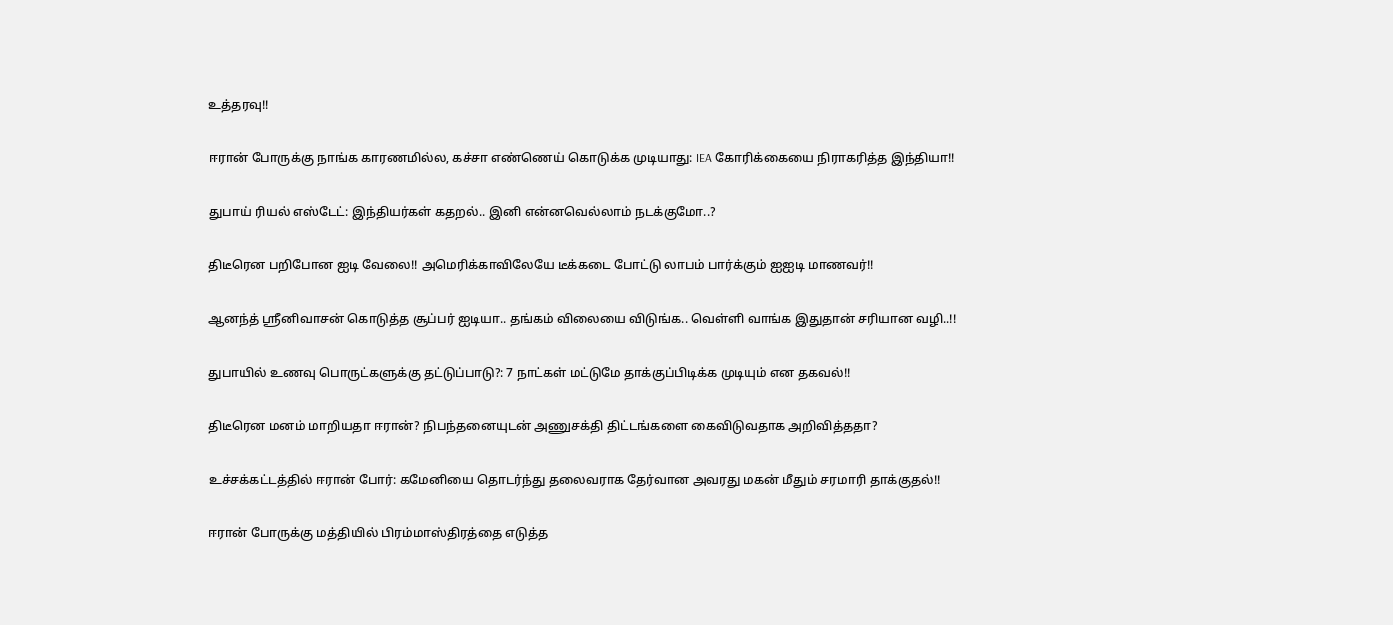உத்தரவு!!

ஈரான் போருக்கு நாங்க காரணமில்ல, கச்சா எண்ணெய் கொடுக்க முடியாது: IEA கோரிக்கையை நிராகரித்த இந்தியா!!

துபாய் ரியல் எஸ்டேட்: இந்தியர்கள் கதறல்.. இனி என்னவெல்லாம் நடக்குமோ..?

திடீரென பறிபோன ஐடி வேலை!! அமெரிக்காவிலேயே டீக்கடை போட்டு லாபம் பார்க்கும் ஐஐடி மாணவர்!!

ஆனந்த் ஸ்ரீனிவாசன் கொடுத்த சூப்பர் ஐடியா.. தங்கம் விலையை விடுங்க.. வெள்ளி வாங்க இதுதான் சரியான வழி..!!

துபாயில் உணவு பொருட்களுக்கு தட்டுப்பாடு?: 7 நாட்கள் மட்டுமே தாக்குப்பிடிக்க முடியும் என தகவல்!!

திடீரென மனம் மாறியதா ஈரான்? நிபந்தனையுடன் அணுசக்தி திட்டங்களை கைவிடுவதாக அறிவித்ததா?

உச்சக்கட்டத்தில் ஈரான் போர்: கமேனியை தொடர்ந்து தலைவராக தேர்வான அவரது மகன் மீதும் சரமாரி தாக்குதல்!!

ஈரான் போருக்கு மத்தியில் பிரம்மாஸ்திரத்தை எடுத்த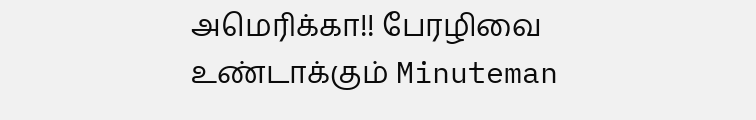அமெரிக்கா!! பேரழிவை உண்டாக்கும் Minuteman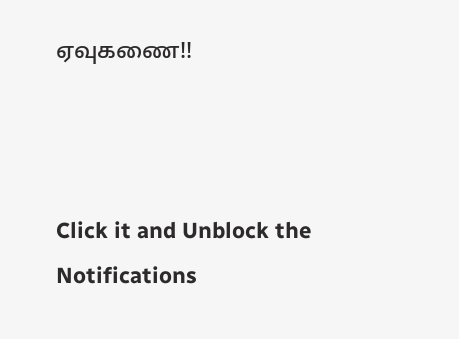ஏவுகணை!!



Click it and Unblock the Notifications